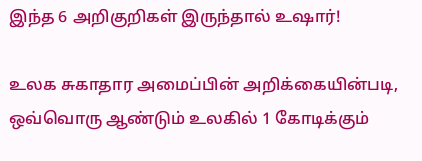இந்த 6 அறிகுறிகள் இருந்தால் உஷார்!

உலக சுகாதார அமைப்பின் அறிக்கையின்படி, ஒவ்வொரு ஆண்டும் உலகில் 1 கோடிக்கும்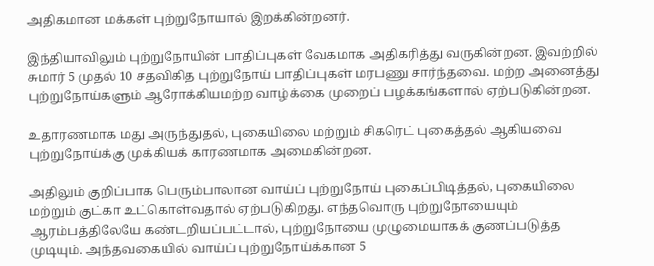அதிகமான மக்கள் புற்றுநோயால் இறக்கின்றனர்.

இந்தியாவிலும் புற்றுநோயின் பாதிப்புகள் வேகமாக அதிகரித்து வருகின்றன. இவற்றில் சுமார் 5 முதல் 10 சதவிகித புற்றுநோய் பாதிப்புகள் மரபணு சார்ந்தவை. மற்ற அனைத்து புற்றுநோய்களும் ஆரோக்கியமற்ற வாழ்க்கை முறைப் பழக்கங்களால் ஏற்படுகின்றன.

உதாரணமாக மது அருந்துதல், புகையிலை மற்றும் சிகரெட் புகைத்தல் ஆகியவை புற்றுநோய்க்கு முக்கியக் காரணமாக அமைகின்றன.

அதிலும் குறிப்பாக பெரும்பாலான வாய்ப் புற்றுநோய் புகைப்பிடித்தல், புகையிலை மற்றும் குட்கா உட்கொள்வதால் ஏற்படுகிறது. எந்தவொரு புற்றுநோயையும் ஆரம்பத்திலேயே கண்டறியப்பட்டால், புற்றுநோயை முழுமையாகக் குணப்படுத்த முடியும். அந்தவகையில் வாய்ப் புற்றுநோய்க்கான 5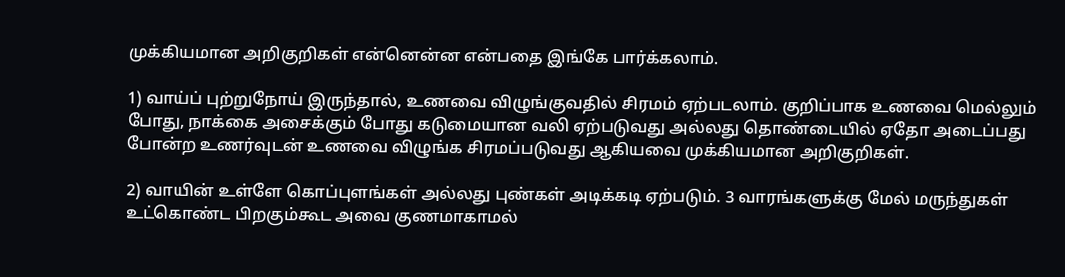முக்கியமான அறிகுறிகள் என்னென்ன என்பதை இங்கே பார்க்கலாம்.

1) வாய்ப் புற்றுநோய் இருந்தால், உணவை விழுங்குவதில் சிரமம் ஏற்படலாம். குறிப்பாக உணவை மெல்லும் போது, நாக்கை அசைக்கும் போது கடுமையான வலி ஏற்படுவது அல்லது தொண்டையில் ஏதோ அடைப்பது போன்ற உணர்வுடன் உணவை விழுங்க சிரமப்படுவது ஆகியவை முக்கியமான அறிகுறிகள்.

2) வாயின் உள்ளே கொப்புளங்கள் அல்லது புண்கள் அடிக்கடி ஏற்படும். 3 வாரங்களுக்கு மேல் மருந்துகள் உட்கொண்ட பிறகும்கூட அவை குணமாகாமல்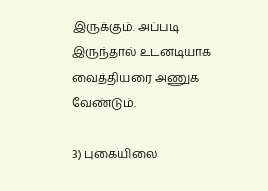இருக்கும். அப்படி இருந்தால் உடனடியாக வைத்தியரை அணுக வேண்டும்.

3) புகையிலை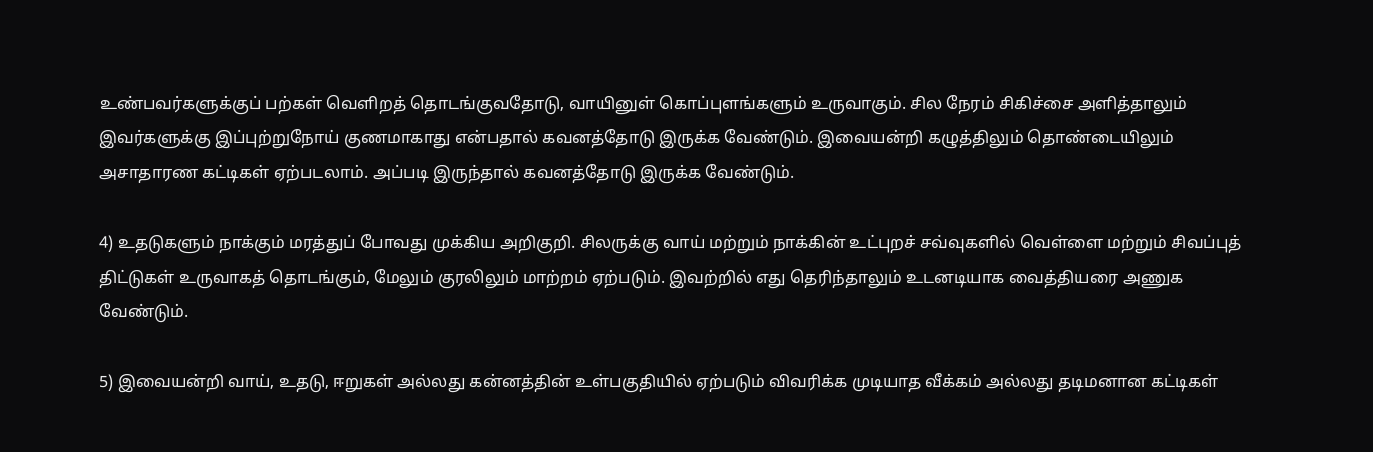உண்பவர்களுக்குப் பற்கள் வெளிறத் தொடங்குவதோடு, வாயினுள் கொப்புளங்களும் உருவாகும். சில நேரம் சிகிச்சை அளித்தாலும் இவர்களுக்கு இப்புற்றுநோய் குணமாகாது என்பதால் கவனத்தோடு இருக்க வேண்டும். இவையன்றி கழுத்திலும் தொண்டையிலும் அசாதாரண கட்டிகள் ஏற்படலாம். அப்படி இருந்தால் கவனத்தோடு இருக்க வேண்டும்.

4) உதடுகளும் நாக்கும் மரத்துப் போவது முக்கிய அறிகுறி. சிலருக்கு வாய் மற்றும் நாக்கின் உட்புறச் சவ்வுகளில் வெள்ளை மற்றும் சிவப்புத் திட்டுகள் உருவாகத் தொடங்கும், மேலும் குரலிலும் மாற்றம் ஏற்படும். இவற்றில் எது தெரிந்தாலும் உடனடியாக வைத்தியரை அணுக வேண்டும்.

5) இவையன்றி வாய், உதடு, ஈறுகள் அல்லது கன்னத்தின் உள்பகுதியில் ஏற்படும் விவரிக்க முடியாத வீக்கம் அல்லது தடிமனான கட்டிகள்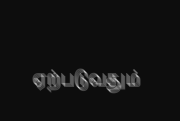ஏற்படுவதும்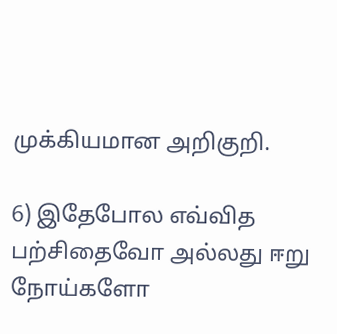முக்கியமான அறிகுறி.

6) இதேபோல எவ்வித பற்சிதைவோ அல்லது ஈறு நோய்களோ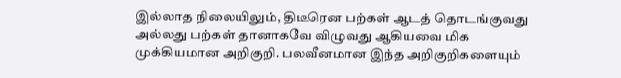இல்லாத நிலையிலும், திடீரென பற்கள் ஆடத் தொடங்குவது அல்லது பற்கள் தானாகவே விழுவது ஆகியவை மிக முக்கியமான அறிகுறி. பலவீனமான இந்த அறிகுறிகளையும்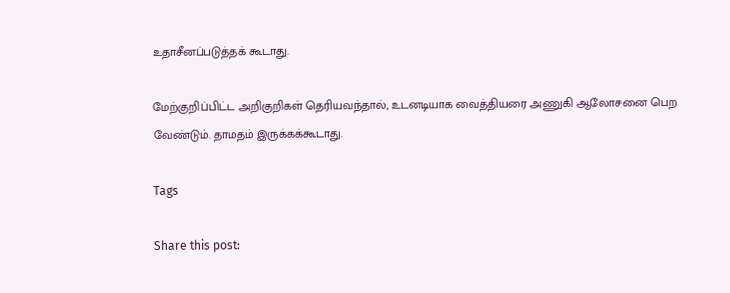உதாசீனப்படுத்தக் கூடாது.

மேற்குறிப்பிட்ட அறிகுறிகள் தெரியவந்தால், உடனடியாக வைத்தியரை அணுகி ஆலோசனை பெற வேண்டும். தாமதம் இருக்கக்கூடாது.

Tags

Share this post: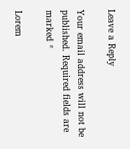Leave a Reply

Your email address will not be published. Required fields are marked *

Lorem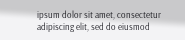ipsum dolor sit amet, consectetur adipiscing elit, sed do eiusmod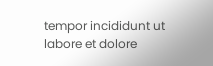tempor incididunt ut labore et dolore